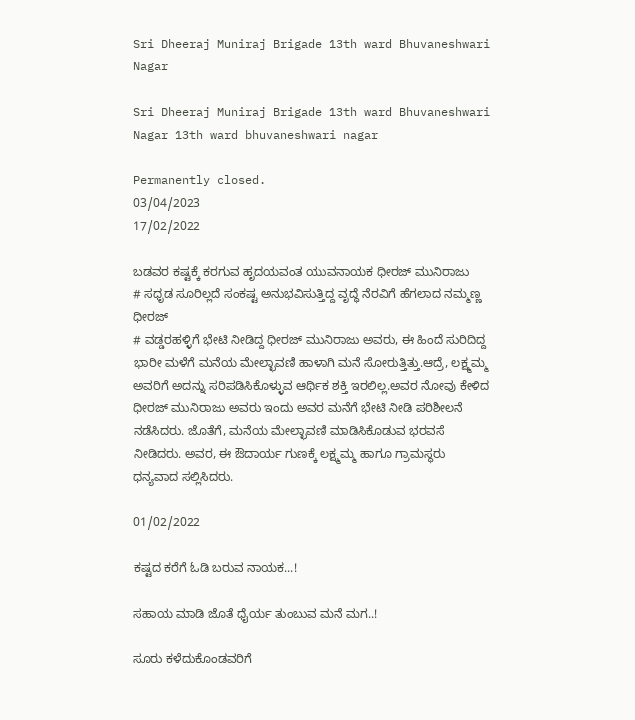Sri Dheeraj Muniraj Brigade 13th ward Bhuvaneshwari Nagar

Sri Dheeraj Muniraj Brigade 13th ward Bhuvaneshwari Nagar 13th ward bhuvaneshwari nagar

Permanently closed.
03/04/2023
17/02/2022

ಬಡವರ ಕಷ್ಟಕ್ಕೆ ಕರಗುವ ಹೃದಯವಂತ ಯುವನಾಯಕ ಧೀರಜ್‌ ಮುನಿರಾಜು
# ಸಧೃಡ ಸೂರಿಲ್ಲದೆ ಸಂಕಷ್ಟ ಅನುಭವಿಸುತ್ತಿದ್ದ ವೃದ್ಧೆ ನೆರವಿಗೆ ಹೆಗಲಾದ ನಮ್ಮಣ್ಣ ಧೀರಜ್
# ವಡ್ಡರಹಳ್ಳಿಗೆ ಭೇಟಿ ನೀಡಿದ್ದ ಧೀರಜ್ ಮುನಿರಾಜು ಅವರು, ಈ ಹಿಂದೆ ಸುರಿದಿದ್ದ ಭಾರೀ ‌ಮಳೆಗೆ ಮನೆಯ ಮೇಲ್ಛಾವಣಿ ಹಾಳಾಗಿ ಮನೆ ಸೋರುತ್ತಿತ್ತು.ಆದ್ರೆ, ಲಕ್ಷ್ಮಮ್ಮ ಅವರಿಗೆ ಅದನ್ನು ಸರಿಪಡಿಸಿಕೊಳ್ಳುವ ಆರ್ಥಿಕ ಶಕ್ತಿ ಇರಲಿಲ್ಲ.ಅವರ ನೋವು ಕೇಳಿದ ಧೀರಜ್ ಮುನಿರಾಜು ಅವರು ಇಂದು ಅವರ ಮನೆಗೆ ಭೇಟಿ ನೀಡಿ ಪರಿಶೀಲನೆ ನಡೆಸಿದರು. ಜೊತೆಗೆ, ಮನೆಯ ಮೇಲ್ಛಾವಣಿ ಮಾಡಿಸಿಕೊಡುವ ಭರವಸೆ ನೀಡಿದರು. ಅವರ, ಈ ಔದಾರ್ಯ ಗುಣಕ್ಕೆ ಲಕ್ಷ್ಮಮ್ಮ ಹಾಗೂ ಗ್ರಾಮಸ್ಥರು ಧನ್ಯವಾದ ಸಲ್ಲಿಸಿದರು.

01/02/2022

ಕಷ್ಟದ ಕರೆಗೆ ಓಡಿ ಬರುವ ನಾಯಕ...!

ಸಹಾಯ ಮಾಡಿ ಜೊತೆ ಧೈರ್ಯ ತುಂಬುವ ಮನೆ ಮಗ..!

ಸೂರು ಕಳೆದುಕೊಂಡವರಿಗೆ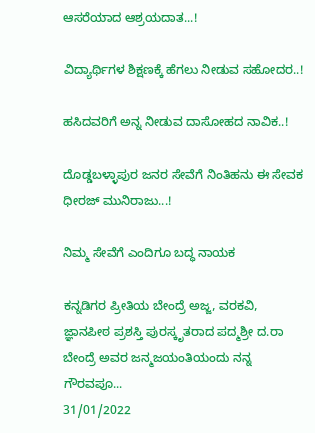ಆಸರೆಯಾದ ಆಶ್ರಯದಾತ...!

ವಿದ್ಯಾರ್ಥಿಗಳ ಶಿಕ್ಷಣಕ್ಕೆ ಹೆಗಲು ನೀಡುವ ಸಹೋದರ..!

ಹಸಿದವರಿಗೆ ಅನ್ನ ನೀಡುವ ದಾಸೋಹದ ನಾವಿಕ..!

ದೊಡ್ಡಬಳ್ಳಾಪುರ ಜನರ ಸೇವೆಗೆ ನಿಂತಿಹನು ಈ ಸೇವಕ ಧೀರಜ್ ಮುನಿರಾಜು...!

ನಿಮ್ಮ ಸೇವೆಗೆ ಎಂದಿಗೂ ಬದ್ಧ ನಾಯಕ

ಕನ್ನಡಿಗರ ಪ್ರೀತಿಯ ಬೇಂದ್ರೆ ಅಜ್ಜ, ವರಕವಿ,  ಜ್ಞಾನಪೀಠ ಪ್ರಶಸ್ತಿ ಪುರಸ್ಕೃತರಾದ ಪದ್ಮಶ್ರೀ ದ.ರಾ ಬೇಂದ್ರೆ ಅವರ ಜನ್ಮಜಯಂತಿಯಂದು ನನ್ನ ಗೌರವಪೂ...
31/01/2022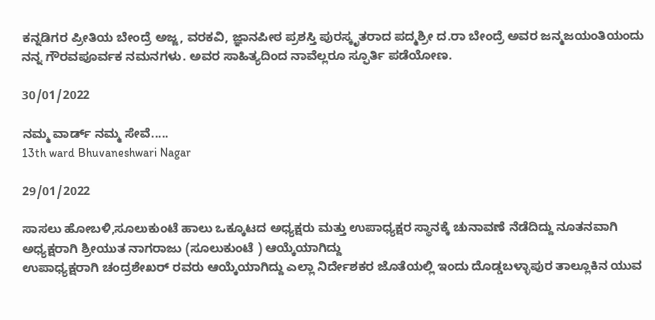ಕನ್ನಡಿಗರ ಪ್ರೀತಿಯ ಬೇಂದ್ರೆ ಅಜ್ಜ, ವರಕವಿ, ಜ್ಞಾನಪೀಠ ಪ್ರಶಸ್ತಿ ಪುರಸ್ಕೃತರಾದ ಪದ್ಮಶ್ರೀ ದ.ರಾ ಬೇಂದ್ರೆ ಅವರ ಜನ್ಮಜಯಂತಿಯಂದು ನನ್ನ ಗೌರವಪೂರ್ವಕ ನಮನಗಳು. ಅವರ ಸಾಹಿತ್ಯದಿಂದ ನಾವೆಲ್ಲರೂ ಸ್ಫೂರ್ತಿ ಪಡೆಯೋಣ.

30/01/2022

ನಮ್ಮ ವಾರ್ಡ್ ನಮ್ಮ ಸೇವೆ.....
13th ward Bhuvaneshwari Nagar

29/01/2022

ಸಾಸಲು ಹೋಬಳಿ,ಸೂಲುಕುಂಟೆ ಹಾಲು ಒಕ್ಕೂಟದ ಅಧ್ಯಕ್ಷರು ಮತ್ತು ಉಪಾಧ್ಯಕ್ಷರ ಸ್ಥಾನಕ್ಕೆ ಚುನಾವಣೆ ನೆಡೆದಿದ್ದು ನೂತನವಾಗಿ ಅಧ್ಯಕ್ಷರಾಗಿ ಶ್ರೀಯುತ ನಾಗರಾಜು (ಸೂಲುಕುಂಟೆ ) ಆಯ್ಕೆಯಾಗಿದ್ದು
ಉಪಾಧ್ಯಕ್ಷರಾಗಿ ಚಂದ್ರಶೇಖರ್ ರವರು ಆಯ್ಕೆಯಾಗಿದ್ದು ಎಲ್ಲಾ ನಿರ್ದೇಶಕರ ಜೊತೆಯಲ್ಲಿ ಇಂದು ದೊಡ್ಡಬಳ್ಳಾಪುರ ತಾಲ್ಲೂಕಿನ ಯುವ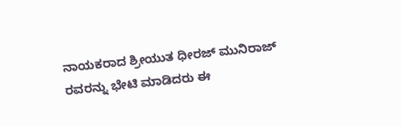ನಾಯಕರಾದ ಶ್ರೀಯುತ ಧೀರಜ್ ಮುನಿರಾಜ್ ರವರನ್ನು ಭೇಟಿ ಮಾಡಿದರು ಈ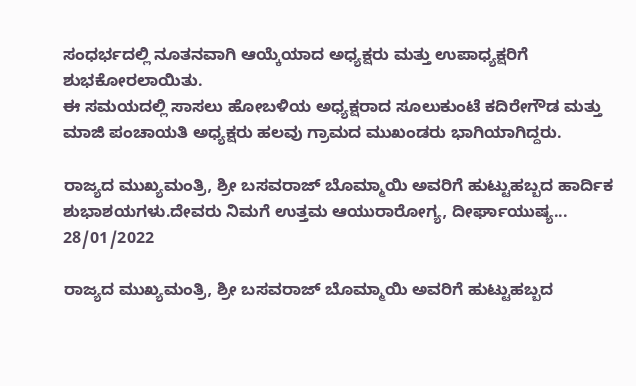ಸಂಧರ್ಭದಲ್ಲಿ ನೂತನವಾಗಿ ಆಯ್ಕೆಯಾದ ಅಧ್ಯಕ್ಷರು ಮತ್ತು ಉಪಾಧ್ಯಕ್ಷರಿಗೆ ಶುಭಕೋರಲಾಯಿತು.
ಈ ಸಮಯದಲ್ಲಿ ಸಾಸಲು ಹೋಬಳಿಯ ಅಧ್ಯಕ್ಷರಾದ ಸೂಲುಕುಂಟೆ ಕದಿರೇಗೌಡ ಮತ್ತು ಮಾಜಿ ಪಂಚಾಯತಿ ಅಧ್ಯಕ್ಷರು ಹಲವು ಗ್ರಾಮದ ಮುಖಂಡರು ಭಾಗಿಯಾಗಿದ್ದರು.

ರಾಜ್ಯದ ಮುಖ್ಯಮಂತ್ರಿ, ಶ್ರೀ ಬಸವರಾಜ್ ಬೊಮ್ಮಾಯಿ ಅವರಿಗೆ ಹುಟ್ಟುಹಬ್ಬದ ಹಾರ್ದಿಕ ಶುಭಾಶಯಗಳು.ದೇವರು ನಿಮಗೆ ಉತ್ತಮ ಆಯುರಾರೋಗ್ಯ, ದೀರ್ಘಾಯುಷ್ಯ...
28/01/2022

ರಾಜ್ಯದ ಮುಖ್ಯಮಂತ್ರಿ, ಶ್ರೀ ಬಸವರಾಜ್ ಬೊಮ್ಮಾಯಿ ಅವರಿಗೆ ಹುಟ್ಟುಹಬ್ಬದ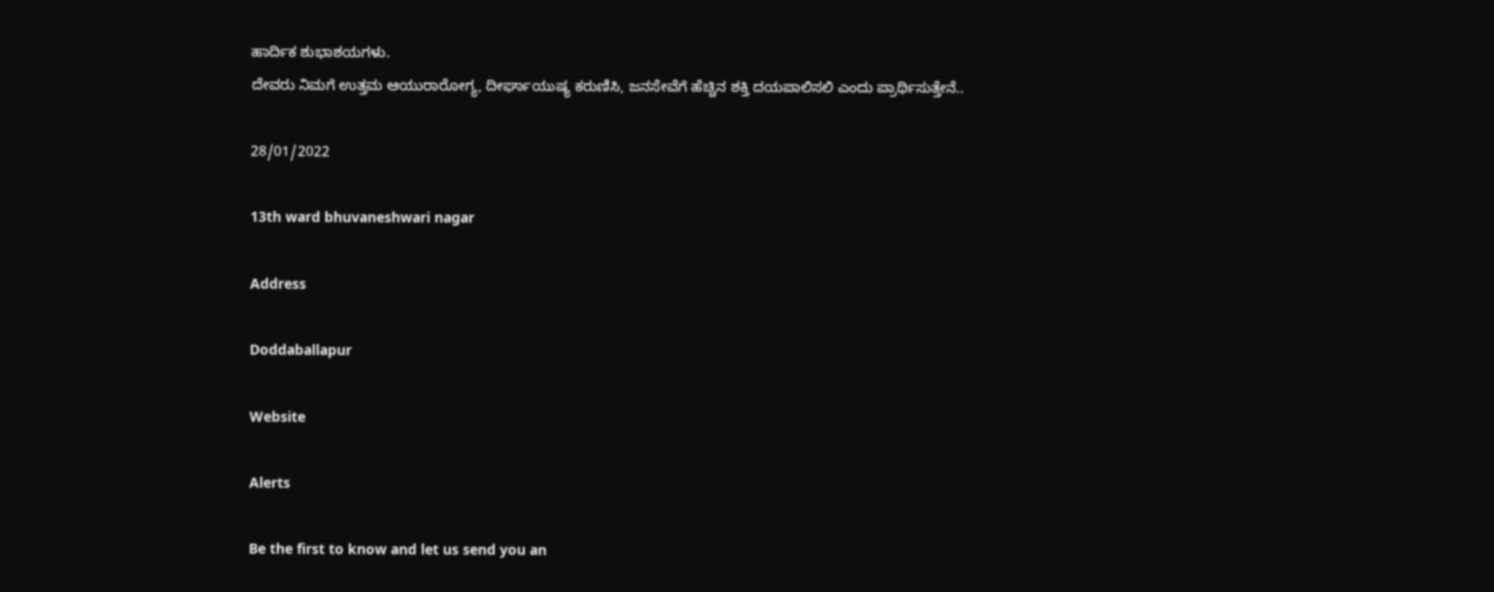ಹಾರ್ದಿಕ ಶುಭಾಶಯಗಳು.
ದೇವರು ನಿಮಗೆ ಉತ್ತಮ ಆಯುರಾರೋಗ್ಯ, ದೀರ್ಘಾಯುಷ್ಯ ಕರುಣಿಸಿ, ಜನಸೇವೆಗೆ ಹೆಚ್ಚಿನ ಶಕ್ತಿ ದಯಪಾಲಿಸಲಿ ಎಂದು ಪ್ರಾರ್ಥಿಸುತ್ತೇನೆ..

28/01/2022

13th ward bhuvaneshwari nagar

Address

Doddaballapur

Website

Alerts

Be the first to know and let us send you an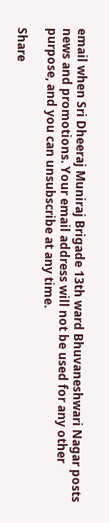email when Sri Dheeraj Muniraj Brigade 13th ward Bhuvaneshwari Nagar posts news and promotions. Your email address will not be used for any other purpose, and you can unsubscribe at any time.

Share